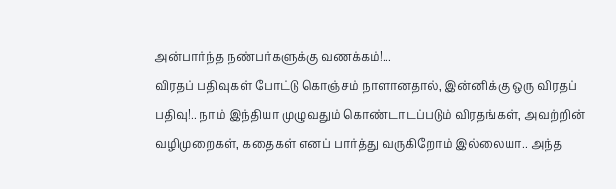அன்பார்ந்த நண்பர்களுக்கு வணக்கம்!...
விரதப் பதிவுகள் போட்டு கொஞ்சம் நாளானதால், இன்னிக்கு ஒரு விரதப் பதிவு!.. நாம் இந்தியா முழுவதும் கொண்டாடப்படும் விரதங்கள், அவற்றின் வழிமுறைகள், கதைகள் எனப் பார்த்து வருகிறோம் இல்லையா.. அந்த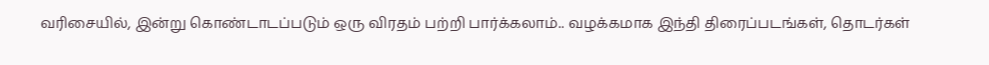வரிசையில், இன்று கொண்டாடப்படும் ஒரு விரதம் பற்றி பார்க்கலாம்.. வழக்கமாக இந்தி திரைப்படங்கள், தொடர்கள்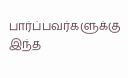பார்ப்பவர்களுக்கு இந்த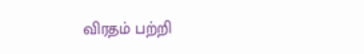விரதம் பற்றி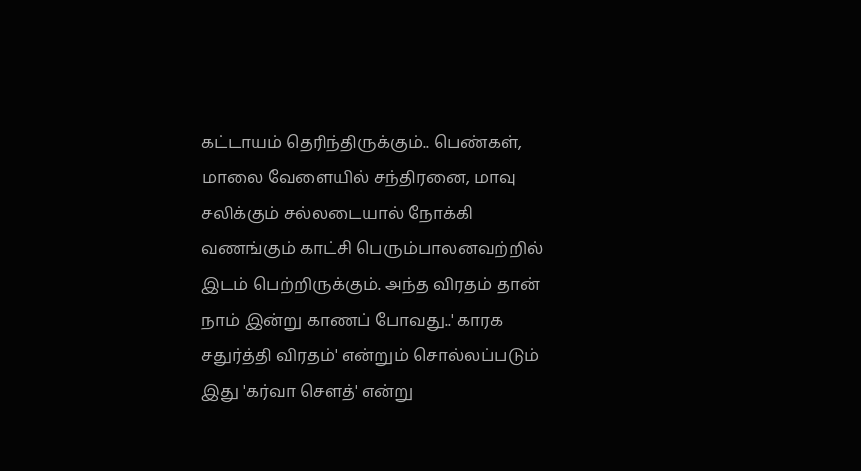கட்டாயம் தெரிந்திருக்கும்.. பெண்கள், மாலை வேளையில் சந்திரனை, மாவு சலிக்கும் சல்லடையால் நோக்கி வணங்கும் காட்சி பெரும்பாலனவற்றில் இடம் பெற்றிருக்கும். அந்த விரதம் தான் நாம் இன்று காணப் போவது..' காரக சதுர்த்தி விரதம்' என்றும் சொல்லப்படும் இது 'கர்வா சௌத்' என்று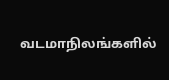வடமாநிலங்களில்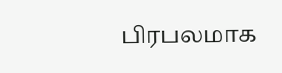பிரபலமாக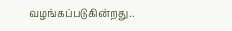வழங்கப்படுகின்றது..